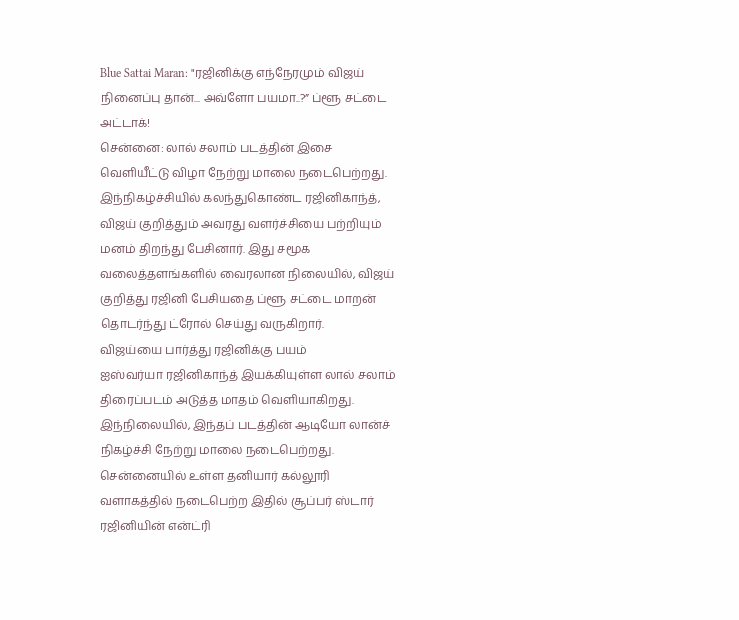Blue Sattai Maran: "ரஜினிக்கு எந்நேரமும் விஜய் நினைப்பு தான்... அவ்ளோ பயமா..?” ப்ளூ சட்டை அட்டாக்!
சென்னை: லால் சலாம் படத்தின் இசை வெளியீட்டு விழா நேற்று மாலை நடைபெற்றது. இந்நிகழ்ச்சியில் கலந்துகொண்ட ரஜினிகாந்த், விஜய் குறித்தும் அவரது வளர்ச்சியை பற்றியும் மனம் திறந்து பேசினார். இது சமூக வலைத்தளங்களில் வைரலான நிலையில், விஜய் குறித்து ரஜினி பேசியதை ப்ளூ சட்டை மாறன் தொடர்ந்து ட்ரோல் செய்து வருகிறார்.
விஜய்யை பார்த்து ரஜினிக்கு பயம்
ஐஸ்வர்யா ரஜினிகாந்த் இயக்கியுள்ள லால் சலாம் திரைப்படம் அடுத்த மாதம் வெளியாகிறது. இந்நிலையில், இந்தப் படத்தின் ஆடியோ லான்ச் நிகழ்ச்சி நேற்று மாலை நடைபெற்றது. சென்னையில் உள்ள தனியார் கல்லூரி வளாகத்தில் நடைபெற்ற இதில் சூப்பர் ஸ்டார் ரஜினியின் என்ட்ரி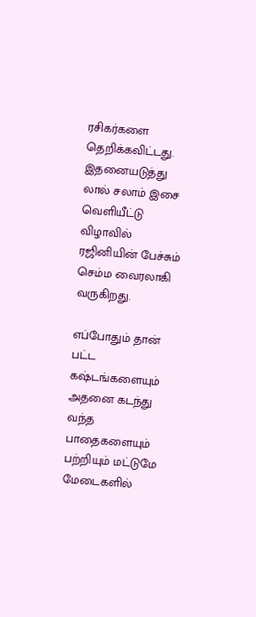ரசிகர்களை தெறிக்கவிட்டது. இதனையடுத்து லால் சலாம் இசை வெளியீட்டு விழாவில் ரஜினியின் பேச்சும் செம்ம வைரலாகி வருகிறது.

எப்போதும் தான் பட்ட கஷ்டங்களையும் அதனை கடந்து வந்த பாதைகளையும் பற்றியும் மட்டுமே மேடைகளில்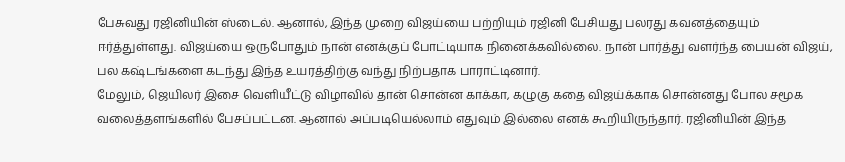பேசுவது ரஜினியின் ஸ்டைல். ஆனால், இந்த முறை விஜய்யை பற்றியும் ரஜினி பேசியது பலரது கவனத்தையும் ஈர்த்துள்ளது. விஜய்யை ஒருபோதும் நான் எனக்குப் போட்டியாக நினைக்கவில்லை. நான் பார்த்து வளர்ந்த பையன் விஜய், பல கஷ்டங்களை கடந்து இந்த உயரத்திற்கு வந்து நிற்பதாக பாராட்டினார்.
மேலும், ஜெயிலர் இசை வெளியீட்டு விழாவில் தான் சொன்ன காக்கா, கழுகு கதை விஜய்க்காக சொன்னது போல சமூக வலைத்தளங்களில் பேசப்பட்டன. ஆனால் அப்படியெல்லாம் எதுவும் இல்லை எனக் கூறியிருந்தார். ரஜினியின் இந்த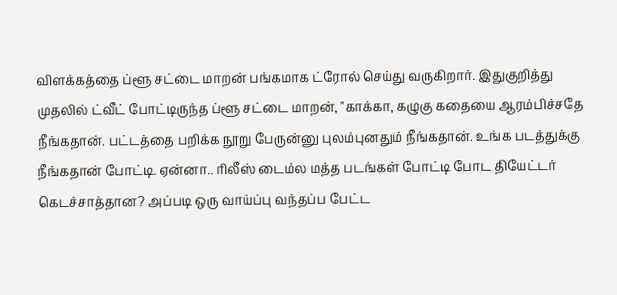விளக்கத்தை ப்ளூ சட்டை மாறன் பங்கமாக ட்ரோல் செய்து வருகிறார். இதுகுறித்து முதலில் ட்வீட் போட்டிருந்த ப்ளூ சட்டை மாறன், "காக்கா, கழுகு கதையை ஆரம்பிச்சதே நீங்கதான். பட்டத்தை பறிக்க நூறு பேருன்னு புலம்புனதும் நீங்கதான். உங்க படத்துக்கு நீங்கதான் போட்டி. ஏன்னா.. ரிலீஸ் டைம்ல மத்த படங்கள் போட்டி போட தியேட்டர் கெடச்சாத்தான? அப்படி ஒரு வாய்ப்பு வந்தப்ப பேட்ட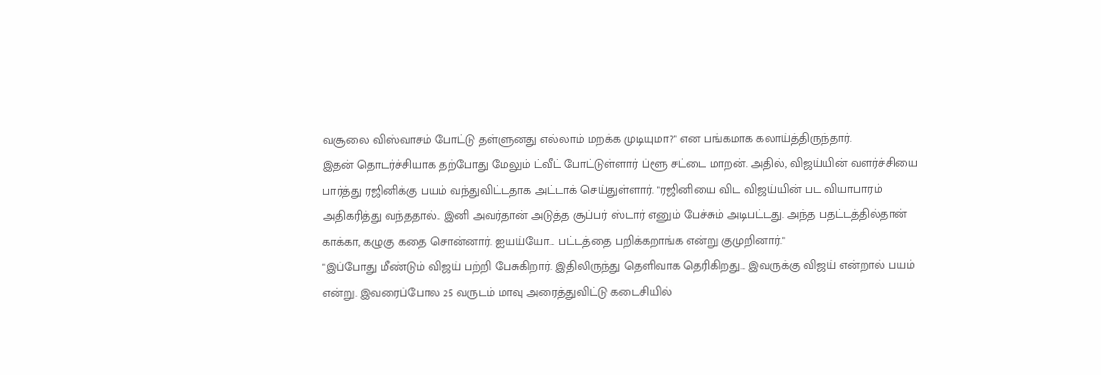வசூலை விஸ்வாசம் போட்டு தள்ளுனது எல்லாம் மறக்க முடியுமா?" என பங்கமாக கலாய்த்திருந்தார்.
இதன் தொடர்ச்சியாக தற்போது மேலும் ட்வீட் போட்டுள்ளார் ப்ளூ சட்டை மாறன். அதில், விஜய்யின் வளர்ச்சியை பார்த்து ரஜினிக்கு பயம் வந்துவிட்டதாக அட்டாக் செய்துள்ளார். "ரஜினியை விட விஜய்யின் பட வியாபாரம் அதிகரித்து வந்ததால்.. இனி அவர்தான் அடுத்த சூப்பர் ஸ்டார் எனும் பேச்சும் அடிபட்டது. அந்த பதட்டத்தில்தான் காக்கா, கழுகு கதை சொன்னார். ஐயய்யோ... பட்டத்தை பறிக்கறாங்க என்று குமுறினார்."
"இப்போது மீண்டும் விஜய் பற்றி பேசுகிறார். இதிலிருந்து தெளிவாக தெரிகிறது... இவருக்கு விஜய் என்றால் பயம் என்று. இவரைப்போல 25 வருடம் மாவு அரைத்துவிட்டு கடைசியில்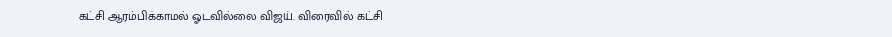கட்சி ஆரம்பிக்காமல் ஓடவில்லை விஜய். விரைவில் கட்சி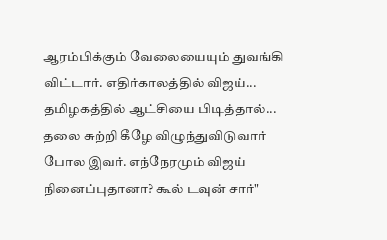ஆரம்பிக்கும் வேலையையும் துவங்கி விட்டார். எதிர்காலத்தில் விஜய்... தமிழகத்தில் ஆட்சியை பிடித்தால்... தலை சுற்றி கீழே விழுந்துவிடுவார் போல இவர். எந்நேரமும் விஜய் நினைப்புதானா? கூல் டவுன் சார்"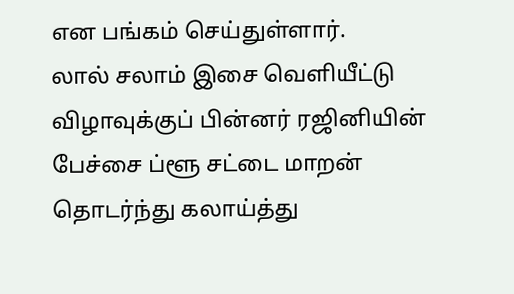என பங்கம் செய்துள்ளார்.
லால் சலாம் இசை வெளியீட்டு விழாவுக்குப் பின்னர் ரஜினியின் பேச்சை ப்ளூ சட்டை மாறன் தொடர்ந்து கலாய்த்து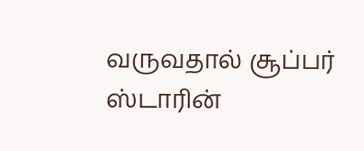வருவதால் சூப்பர் ஸ்டாரின்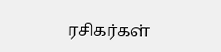ரசிகர்கள்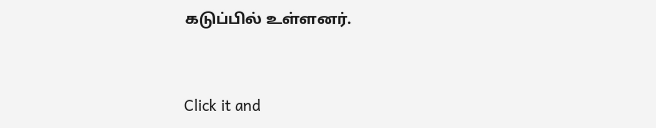கடுப்பில் உள்ளனர்.


Click it and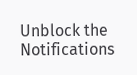Unblock the Notifications